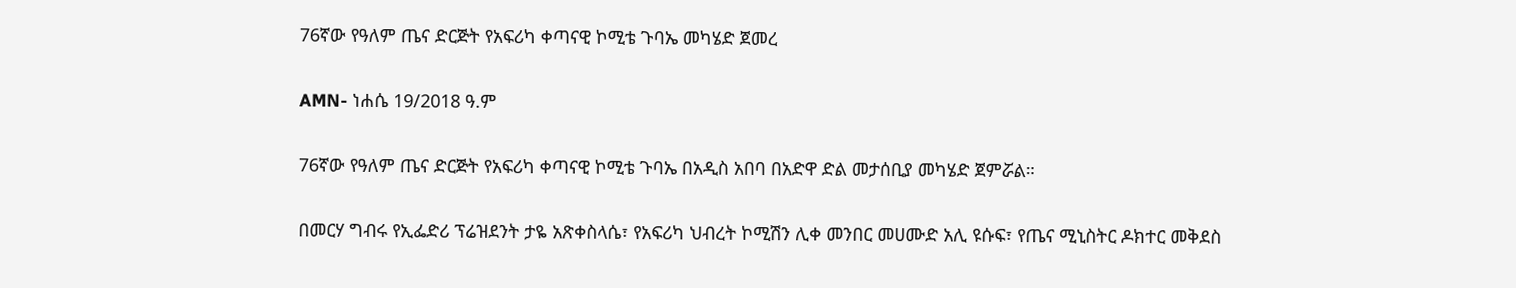76ኛው የዓለም ጤና ድርጅት የአፍሪካ ቀጣናዊ ኮሚቴ ጉባኤ መካሄድ ጀመረ

AMN- ነሐሴ 19/2018 ዓ.ም

76ኛው የዓለም ጤና ድርጅት የአፍሪካ ቀጣናዊ ኮሚቴ ጉባኤ በአዲስ አበባ በአድዋ ድል መታሰቢያ መካሄድ ጀምሯል።

በመርሃ ግብሩ የኢፌድሪ ፕሬዝደንት ታዬ አጽቀስላሴ፣ የአፍሪካ ህብረት ኮሚሽን ሊቀ መንበር መሀሙድ አሊ ዩሱፍ፣ የጤና ሚኒስትር ዶክተር መቅደስ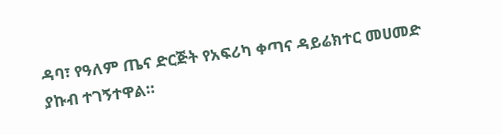ዳባ፣ የዓለም ጤና ድርጅት የአፍሪካ ቀጣና ዳይሬክተር መሀመድ ያኩብ ተገኝተዋል።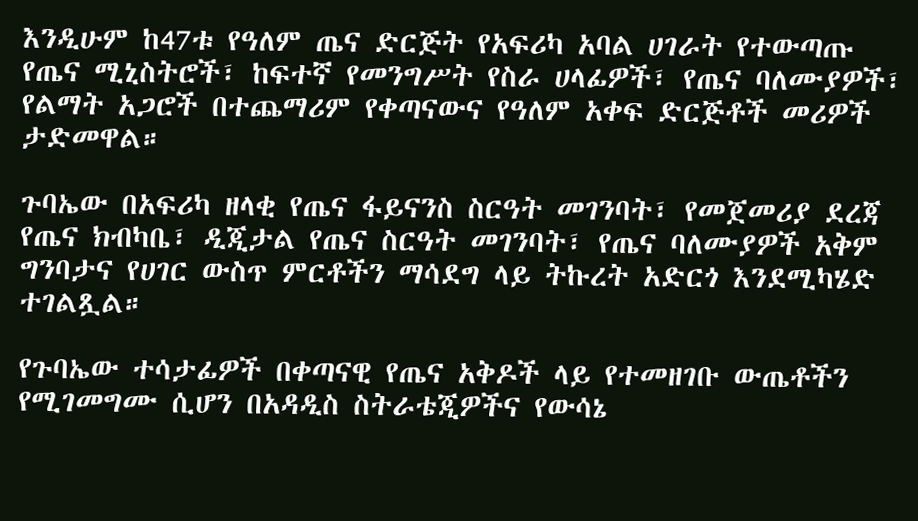እንዲሁም ከ47ቱ የዓለም ጤና ድርጅት የአፍሪካ አባል ሀገራት የተውጣጡ የጤና ሚኒስትሮች፣ ከፍተኛ የመንግሥት የስራ ሀላፊዎች፣ የጤና ባለሙያዎች፣ የልማት አጋሮች በተጨማሪም የቀጣናውና የዓለም አቀፍ ድርጅቶች መሪዎች ታድመዋል።

ጉባኤው በአፍሪካ ዘላቂ የጤና ፋይናንስ ስርዓት መገንባት፣ የመጀመሪያ ደረጃ የጤና ክብካቤ፣ ዲጂታል የጤና ስርዓት መገንባት፣ የጤና ባለሙያዎች አቅም ግንባታና የሀገር ውስጥ ምርቶችን ማሳደግ ላይ ትኩረት አድርጎ እንደሚካሄድ ተገልጿል።

የጉባኤው ተሳታፊዎች በቀጣናዊ የጤና አቅዶች ላይ የተመዘገቡ ውጤቶችን የሚገመግሙ ሲሆን በአዳዲስ ስትራቴጂዎችና የውሳኔ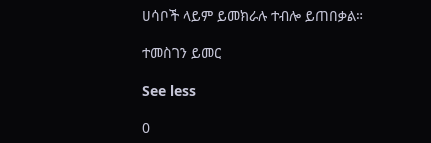ሀሳቦች ላይም ይመክራሉ ተብሎ ይጠበቃል።

ተመስገን ይመር

See less

0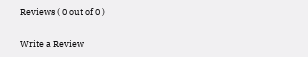Reviews ( 0 out of 0 )

Write a Review